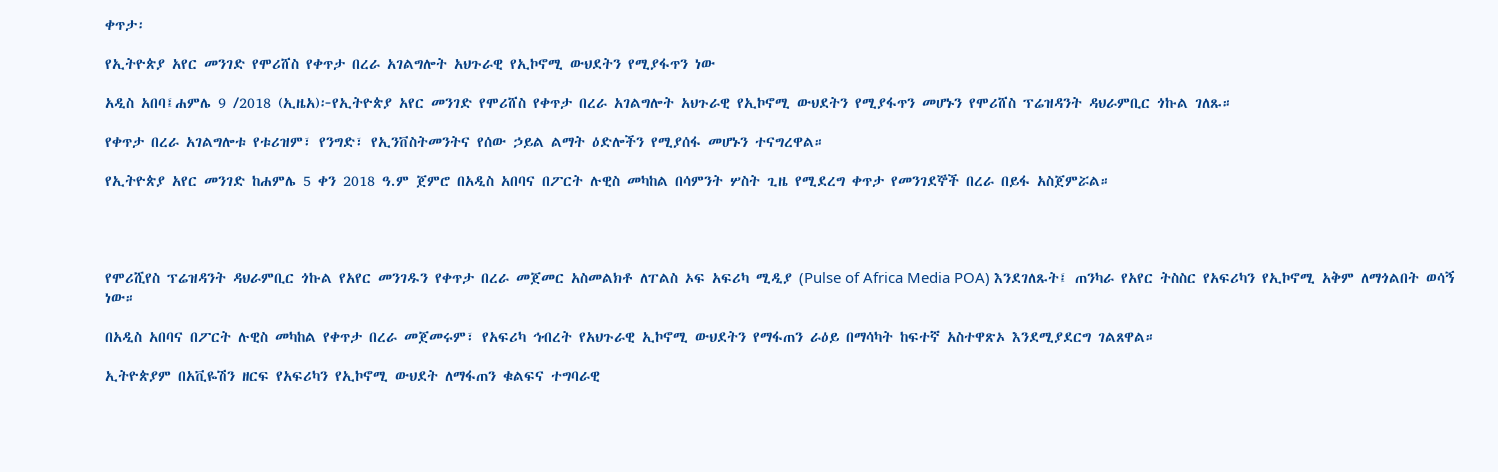ቀጥታ፡

የኢትዮጵያ አየር መንገድ የሞሪሸስ የቀጥታ በረራ አገልግሎት አህጉራዊ የኢኮኖሚ ውህደትን የሚያፋጥን ነው

አዲስ አበባ፤ሐምሌ 9 /2018 (ኢዜአ)፦የኢትዮጵያ አየር መንገድ የሞሪሸስ የቀጥታ በረራ አገልግሎት አህጉራዊ የኢኮኖሚ ውህደትን የሚያፋጥን መሆኑን የሞሪሸስ ፕሬዝዳንት ዳህራምቢር ጎኩል ገለጹ።

የቀጥታ በረራ አገልግሎቱ የቱሪዝም፣ የንግድ፣ የኢንቨስትመንትና የሰው ኃይል ልማት ዕድሎችን የሚያሰፋ መሆኑን ተናግረዋል።

የኢትዮጵያ አየር መንገድ ከሐምሌ 5 ቀን 2018 ዓ.ም ጀምሮ በአዲስ አበባና በፖርት ሉዊስ መካከል በሳምንት ሦስት ጊዜ የሚደረግ ቀጥታ የመንገደኞች በረራ በይፋ አስጀምሯል።




የሞሪሺየስ ፕሬዝዳንት ዳህራምቢር ጎኩል የአየር መንገዱን የቀጥታ በረራ መጀመር አስመልክቶ ለፐልስ ኦፍ አፍሪካ ሚዲያ (Pulse of Africa Media POA) እንደገለጹት፤ ጠንካራ የአየር ትስስር የአፍሪካን የኢኮኖሚ አቅም ለማጎልበት ወሳኝ ነው።

በአዲስ አበባና በፖርት ሉዊስ መካከል የቀጥታ በረራ መጀመሩም፣ የአፍሪካ ኅብረት የአህጉራዊ ኢኮኖሚ ውህደትን የማፋጠን ራዕይ በማሳካት ከፍተኛ አስተዋጽኦ እንደሚያደርግ ገልጸዋል።

ኢትዮጵያም በአቪዬሽን ዘርፍ የአፍሪካን የኢኮኖሚ ውህደት ለማፋጠን ቁልፍና ተግባራዊ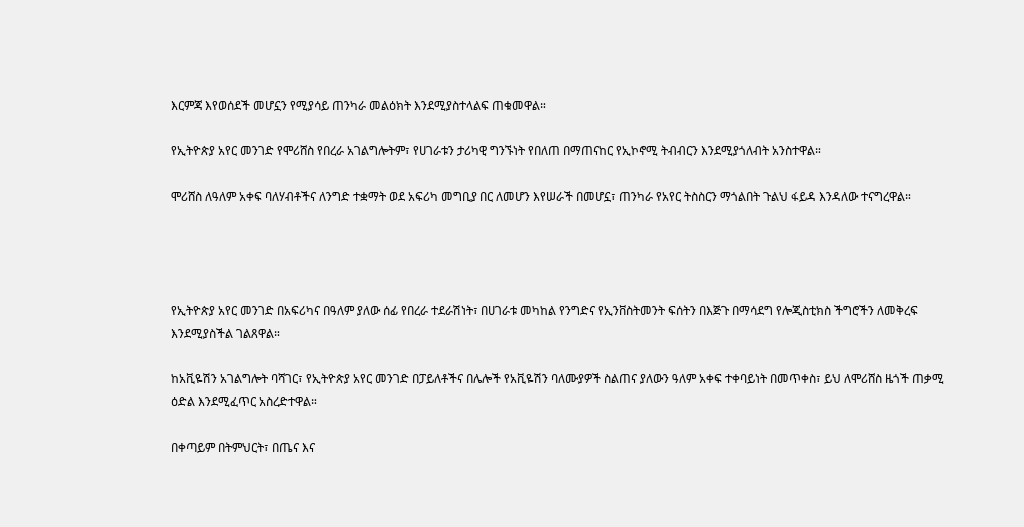እርምጃ እየወሰደች መሆኗን የሚያሳይ ጠንካራ መልዕክት እንደሚያስተላልፍ ጠቁመዋል።

የኢትዮጵያ አየር መንገድ የሞሪሸስ የበረራ አገልግሎትም፣ የሀገራቱን ታሪካዊ ግንኙነት የበለጠ በማጠናከር የኢኮኖሚ ትብብርን እንደሚያጎለብት አንስተዋል።

ሞሪሸስ ለዓለም አቀፍ ባለሃብቶችና ለንግድ ተቋማት ወደ አፍሪካ መግቢያ በር ለመሆን እየሠራች በመሆኗ፣ ጠንካራ የአየር ትስስርን ማጎልበት ጉልህ ፋይዳ እንዳለው ተናግረዋል።




የኢትዮጵያ አየር መንገድ በአፍሪካና በዓለም ያለው ሰፊ የበረራ ተደራሽነት፣ በሀገራቱ መካከል የንግድና የኢንቨስትመንት ፍሰትን በእጅጉ በማሳደግ የሎጂስቲክስ ችግሮችን ለመቅረፍ እንደሚያስችል ገልጸዋል።

ከአቪዬሽን አገልግሎት ባሻገር፣ የኢትዮጵያ አየር መንገድ በፓይለቶችና በሌሎች የአቪዬሽን ባለሙያዎች ስልጠና ያለውን ዓለም አቀፍ ተቀባይነት በመጥቀስ፣ ይህ ለሞሪሸስ ዜጎች ጠቃሚ ዕድል እንደሚፈጥር አስረድተዋል።

በቀጣይም በትምህርት፣ በጤና እና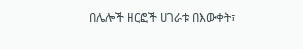በሌሎች ዘርፎች ሀገራቱ በእውቀት፣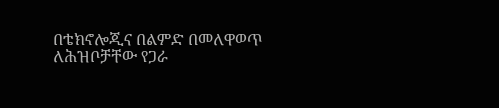በቴክኖሎጂና በልምድ በመለዋወጥ ለሕዝቦቻቸው የጋራ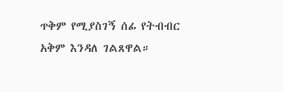ጥቅም የሚያስገኝ ሰፊ የትብብር አቅም እንዳለ ገልጸዋል።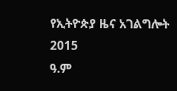የኢትዮጵያ ዜና አገልግሎት
2015
ዓ.ም